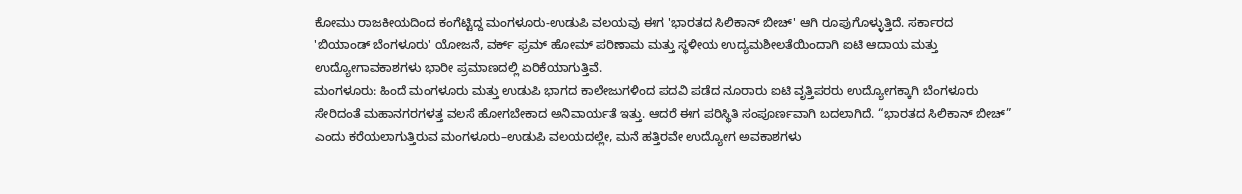ಕೋಮು ರಾಜಕೀಯದಿಂದ ಕಂಗೆಟ್ಟಿದ್ದ ಮಂಗಳೂರು-ಉಡುಪಿ ವಲಯವು ಈಗ 'ಭಾರತದ ಸಿಲಿಕಾನ್ ಬೀಚ್' ಆಗಿ ರೂಪುಗೊಳ್ಳುತ್ತಿದೆ. ಸರ್ಕಾರದ 'ಬಿಯಾಂಡ್ ಬೆಂಗಳೂರು' ಯೋಜನೆ, ವರ್ಕ್ ಫ್ರಮ್ ಹೋಮ್ ಪರಿಣಾಮ ಮತ್ತು ಸ್ಥಳೀಯ ಉದ್ಯಮಶೀಲತೆಯಿಂದಾಗಿ ಐಟಿ ಆದಾಯ ಮತ್ತು ಉದ್ಯೋಗಾವಕಾಶಗಳು ಭಾರೀ ಪ್ರಮಾಣದಲ್ಲಿ ಏರಿಕೆಯಾಗುತ್ತಿವೆ.
ಮಂಗಳೂರು: ಹಿಂದೆ ಮಂಗಳೂರು ಮತ್ತು ಉಡುಪಿ ಭಾಗದ ಕಾಲೇಜುಗಳಿಂದ ಪದವಿ ಪಡೆದ ನೂರಾರು ಐಟಿ ವೃತ್ತಿಪರರು ಉದ್ಯೋಗಕ್ಕಾಗಿ ಬೆಂಗಳೂರು ಸೇರಿದಂತೆ ಮಹಾನಗರಗಳತ್ತ ವಲಸೆ ಹೋಗಬೇಕಾದ ಅನಿವಾರ್ಯತೆ ಇತ್ತು. ಆದರೆ ಈಗ ಪರಿಸ್ಥಿತಿ ಸಂಪೂರ್ಣವಾಗಿ ಬದಲಾಗಿದೆ. “ಭಾರತದ ಸಿಲಿಕಾನ್ ಬೀಚ್” ಎಂದು ಕರೆಯಲಾಗುತ್ತಿರುವ ಮಂಗಳೂರು–ಉಡುಪಿ ವಲಯದಲ್ಲೇ, ಮನೆ ಹತ್ತಿರವೇ ಉದ್ಯೋಗ ಅವಕಾಶಗಳು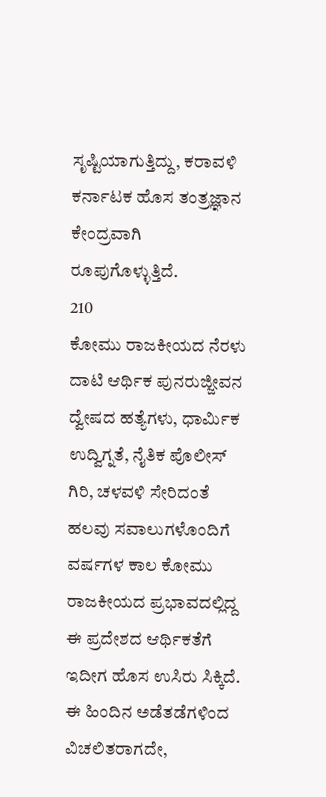ಸೃಷ್ಟಿಯಾಗುತ್ತಿದ್ದು, ಕರಾವಳಿ ಕರ್ನಾಟಕ ಹೊಸ ತಂತ್ರಜ್ಞಾನ ಕೇಂದ್ರವಾಗಿ ರೂಪುಗೊಳ್ಳುತ್ತಿದೆ.
210
ಕೋಮು ರಾಜಕೀಯದ ನೆರಳು ದಾಟಿ ಆರ್ಥಿಕ ಪುನರುಜ್ಜೀವನ
ದ್ವೇಷದ ಹತ್ಯೆಗಳು, ಧಾರ್ಮಿಕ ಉದ್ವಿಗ್ನತೆ, ನೈತಿಕ ಪೊಲೀಸ್ ಗಿರಿ, ಚಳವಳಿ ಸೇರಿದಂತೆ ಹಲವು ಸವಾಲುಗಳೊಂದಿಗೆ ವರ್ಷಗಳ ಕಾಲ ಕೋಮು ರಾಜಕೀಯದ ಪ್ರಭಾವದಲ್ಲಿದ್ದ ಈ ಪ್ರದೇಶದ ಆರ್ಥಿಕತೆಗೆ ಇದೀಗ ಹೊಸ ಉಸಿರು ಸಿಕ್ಕಿದೆ. ಈ ಹಿಂದಿನ ಅಡೆತಡೆಗಳಿಂದ ವಿಚಲಿತರಾಗದೇ,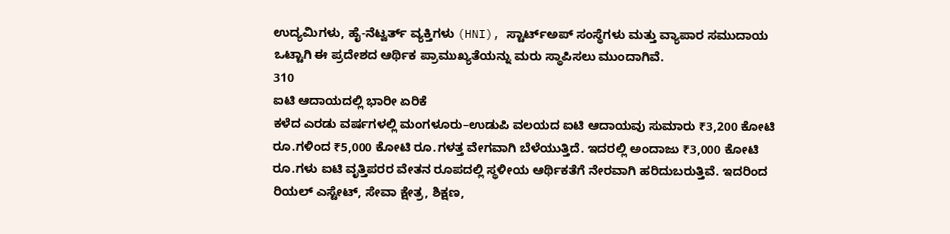ಉದ್ಯಮಿಗಳು, ಹೈ-ನೆಟ್ವರ್ತ್ ವ್ಯಕ್ತಿಗಳು (HNI), ಸ್ಟಾರ್ಟ್ಅಪ್ ಸಂಸ್ಥೆಗಳು ಮತ್ತು ವ್ಯಾಪಾರ ಸಮುದಾಯ ಒಟ್ಟಾಗಿ ಈ ಪ್ರದೇಶದ ಆರ್ಥಿಕ ಪ್ರಾಮುಖ್ಯತೆಯನ್ನು ಮರು ಸ್ಥಾಪಿಸಲು ಮುಂದಾಗಿವೆ.
310
ಐಟಿ ಆದಾಯದಲ್ಲಿ ಭಾರೀ ಏರಿಕೆ
ಕಳೆದ ಎರಡು ವರ್ಷಗಳಲ್ಲಿ ಮಂಗಳೂರು–ಉಡುಪಿ ವಲಯದ ಐಟಿ ಆದಾಯವು ಸುಮಾರು ₹3,200 ಕೋಟಿ ರೂ.ಗಳಿಂದ ₹5,000 ಕೋಟಿ ರೂ.ಗಳತ್ತ ವೇಗವಾಗಿ ಬೆಳೆಯುತ್ತಿದೆ. ಇದರಲ್ಲಿ ಅಂದಾಜು ₹3,000 ಕೋಟಿ ರೂ.ಗಳು ಐಟಿ ವೃತ್ತಿಪರರ ವೇತನ ರೂಪದಲ್ಲಿ ಸ್ಥಳೀಯ ಆರ್ಥಿಕತೆಗೆ ನೇರವಾಗಿ ಹರಿದುಬರುತ್ತಿವೆ. ಇದರಿಂದ ರಿಯಲ್ ಎಸ್ಟೇಟ್, ಸೇವಾ ಕ್ಷೇತ್ರ, ಶಿಕ್ಷಣ,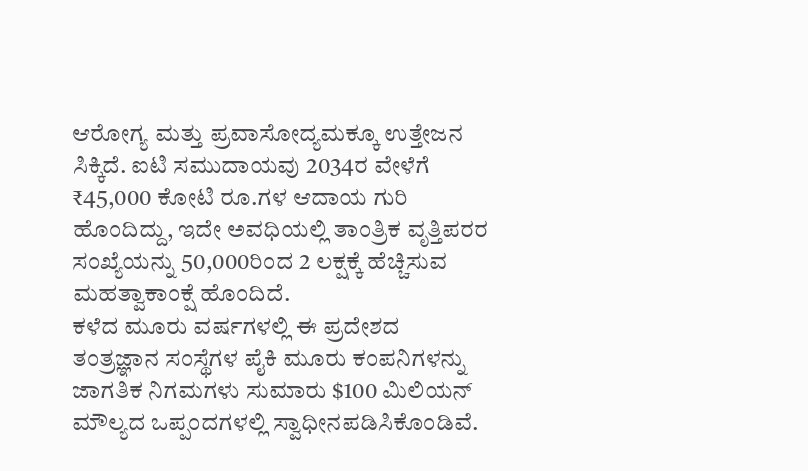ಆರೋಗ್ಯ ಮತ್ತು ಪ್ರವಾಸೋದ್ಯಮಕ್ಕೂ ಉತ್ತೇಜನ ಸಿಕ್ಕಿದೆ. ಐಟಿ ಸಮುದಾಯವು 2034ರ ವೇಳೆಗೆ ₹45,000 ಕೋಟಿ ರೂ.ಗಳ ಆದಾಯ ಗುರಿ ಹೊಂದಿದ್ದು, ಇದೇ ಅವಧಿಯಲ್ಲಿ ತಾಂತ್ರಿಕ ವೃತ್ತಿಪರರ ಸಂಖ್ಯೆಯನ್ನು 50,000ರಿಂದ 2 ಲಕ್ಷಕ್ಕೆ ಹೆಚ್ಚಿಸುವ ಮಹತ್ವಾಕಾಂಕ್ಷೆ ಹೊಂದಿದೆ.
ಕಳೆದ ಮೂರು ವರ್ಷಗಳಲ್ಲಿ ಈ ಪ್ರದೇಶದ ತಂತ್ರಜ್ಞಾನ ಸಂಸ್ಥೆಗಳ ಪೈಕಿ ಮೂರು ಕಂಪನಿಗಳನ್ನು ಜಾಗತಿಕ ನಿಗಮಗಳು ಸುಮಾರು $100 ಮಿಲಿಯನ್ ಮೌಲ್ಯದ ಒಪ್ಪಂದಗಳಲ್ಲಿ ಸ್ವಾಧೀನಪಡಿಸಿಕೊಂಡಿವೆ.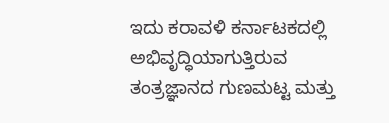ಇದು ಕರಾವಳಿ ಕರ್ನಾಟಕದಲ್ಲಿ ಅಭಿವೃದ್ಧಿಯಾಗುತ್ತಿರುವ ತಂತ್ರಜ್ಞಾನದ ಗುಣಮಟ್ಟ ಮತ್ತು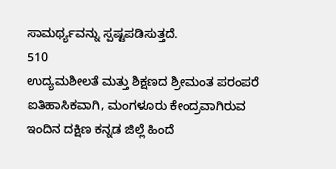ಸಾಮರ್ಥ್ಯವನ್ನು ಸ್ಪಷ್ಟಪಡಿಸುತ್ತದೆ.
510
ಉದ್ಯಮಶೀಲತೆ ಮತ್ತು ಶಿಕ್ಷಣದ ಶ್ರೀಮಂತ ಪರಂಪರೆ
ಐತಿಹಾಸಿಕವಾಗಿ, ಮಂಗಳೂರು ಕೇಂದ್ರವಾಗಿರುವ ಇಂದಿನ ದಕ್ಷಿಣ ಕನ್ನಡ ಜಿಲ್ಲೆ ಹಿಂದೆ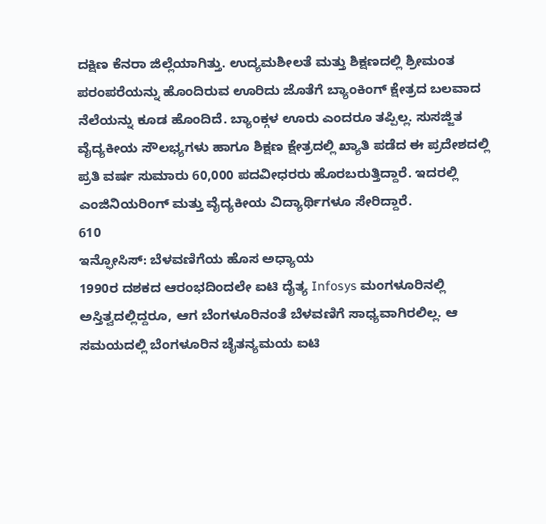ದಕ್ಷಿಣ ಕೆನರಾ ಜಿಲ್ಲೆಯಾಗಿತ್ತು. ಉದ್ಯಮಶೀಲತೆ ಮತ್ತು ಶಿಕ್ಷಣದಲ್ಲಿ ಶ್ರೀಮಂತ ಪರಂಪರೆಯನ್ನು ಹೊಂದಿರುವ ಊರಿದು ಜೊತೆಗೆ ಬ್ಯಾಂಕಿಂಗ್ ಕ್ಷೇತ್ರದ ಬಲವಾದ ನೆಲೆಯನ್ನು ಕೂಡ ಹೊಂದಿದೆ. ಬ್ಯಾಂಕ್ಗಳ ಊರು ಎಂದರೂ ತಪ್ಪಿಲ್ಲ. ಸುಸಜ್ಜಿತ ವೈದ್ಯಕೀಯ ಸೌಲಭ್ಯಗಳು ಹಾಗೂ ಶಿಕ್ಷಣ ಕ್ಷೇತ್ರದಲ್ಲಿ ಖ್ಯಾತಿ ಪಡೆದ ಈ ಪ್ರದೇಶದಲ್ಲಿ ಪ್ರತಿ ವರ್ಷ ಸುಮಾರು 60,000 ಪದವೀಧರರು ಹೊರಬರುತ್ತಿದ್ದಾರೆ. ಇದರಲ್ಲಿ ಎಂಜಿನಿಯರಿಂಗ್ ಮತ್ತು ವೈದ್ಯಕೀಯ ವಿದ್ಯಾರ್ಥಿಗಳೂ ಸೇರಿದ್ದಾರೆ.
610
ಇನ್ಫೋಸಿಸ್: ಬೆಳವಣಿಗೆಯ ಹೊಸ ಅಧ್ಯಾಯ
1990ರ ದಶಕದ ಆರಂಭದಿಂದಲೇ ಐಟಿ ದೈತ್ಯ Infosys ಮಂಗಳೂರಿನಲ್ಲಿ ಅಸ್ತಿತ್ವದಲ್ಲಿದ್ದರೂ, ಆಗ ಬೆಂಗಳೂರಿನಂತೆ ಬೆಳವಣಿಗೆ ಸಾಧ್ಯವಾಗಿರಲಿಲ್ಲ. ಆ ಸಮಯದಲ್ಲಿ ಬೆಂಗಳೂರಿನ ಚೈತನ್ಯಮಯ ಐಟಿ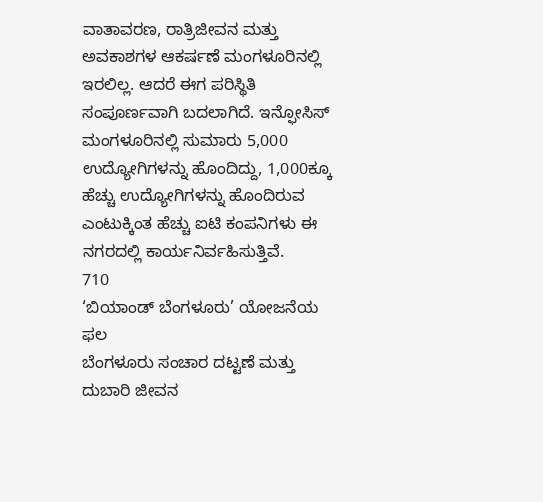ವಾತಾವರಣ, ರಾತ್ರಿಜೀವನ ಮತ್ತು ಅವಕಾಶಗಳ ಆಕರ್ಷಣೆ ಮಂಗಳೂರಿನಲ್ಲಿ ಇರಲಿಲ್ಲ. ಆದರೆ ಈಗ ಪರಿಸ್ಥಿತಿ ಸಂಪೂರ್ಣವಾಗಿ ಬದಲಾಗಿದೆ. ಇನ್ಫೋಸಿಸ್ ಮಂಗಳೂರಿನಲ್ಲಿ ಸುಮಾರು 5,000 ಉದ್ಯೋಗಿಗಳನ್ನು ಹೊಂದಿದ್ದು, 1,000ಕ್ಕೂ ಹೆಚ್ಚು ಉದ್ಯೋಗಿಗಳನ್ನು ಹೊಂದಿರುವ ಎಂಟುಕ್ಕಿಂತ ಹೆಚ್ಚು ಐಟಿ ಕಂಪನಿಗಳು ಈ ನಗರದಲ್ಲಿ ಕಾರ್ಯನಿರ್ವಹಿಸುತ್ತಿವೆ.
710
‘ಬಿಯಾಂಡ್ ಬೆಂಗಳೂರು’ ಯೋಜನೆಯ ಫಲ
ಬೆಂಗಳೂರು ಸಂಚಾರ ದಟ್ಟಣೆ ಮತ್ತು ದುಬಾರಿ ಜೀವನ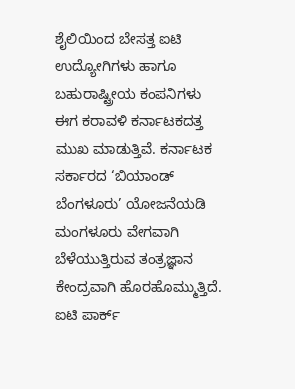ಶೈಲಿಯಿಂದ ಬೇಸತ್ತ ಐಟಿ ಉದ್ಯೋಗಿಗಳು ಹಾಗೂ ಬಹುರಾಷ್ಟ್ರೀಯ ಕಂಪನಿಗಳು ಈಗ ಕರಾವಳಿ ಕರ್ನಾಟಕದತ್ತ ಮುಖ ಮಾಡುತ್ತಿವೆ. ಕರ್ನಾಟಕ ಸರ್ಕಾರದ ‘ಬಿಯಾಂಡ್ ಬೆಂಗಳೂರು’ ಯೋಜನೆಯಡಿ ಮಂಗಳೂರು ವೇಗವಾಗಿ ಬೆಳೆಯುತ್ತಿರುವ ತಂತ್ರಜ್ಞಾನ ಕೇಂದ್ರವಾಗಿ ಹೊರಹೊಮ್ಮುತ್ತಿದೆ. ಐಟಿ ಪಾರ್ಕ್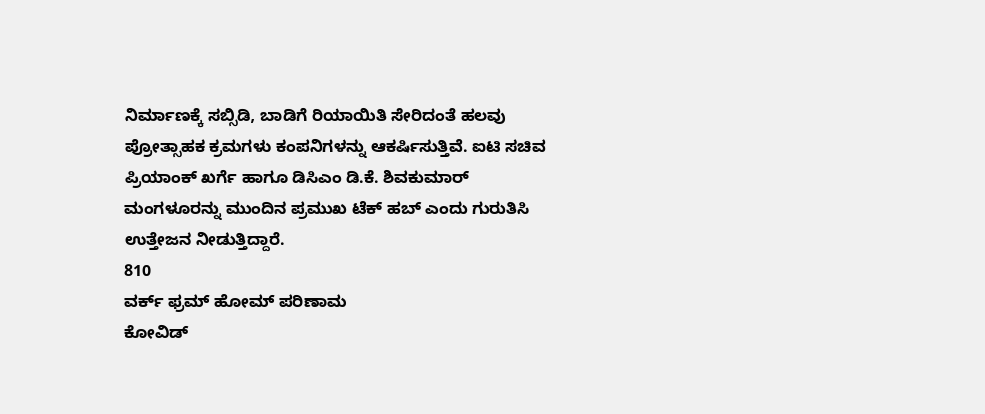ನಿರ್ಮಾಣಕ್ಕೆ ಸಬ್ಸಿಡಿ, ಬಾಡಿಗೆ ರಿಯಾಯಿತಿ ಸೇರಿದಂತೆ ಹಲವು ಪ್ರೋತ್ಸಾಹಕ ಕ್ರಮಗಳು ಕಂಪನಿಗಳನ್ನು ಆಕರ್ಷಿಸುತ್ತಿವೆ. ಐಟಿ ಸಚಿವ ಪ್ರಿಯಾಂಕ್ ಖರ್ಗೆ ಹಾಗೂ ಡಿಸಿಎಂ ಡಿ.ಕೆ. ಶಿವಕುಮಾರ್ ಮಂಗಳೂರನ್ನು ಮುಂದಿನ ಪ್ರಮುಖ ಟೆಕ್ ಹಬ್ ಎಂದು ಗುರುತಿಸಿ ಉತ್ತೇಜನ ನೀಡುತ್ತಿದ್ದಾರೆ.
810
ವರ್ಕ್ ಫ್ರಮ್ ಹೋಮ್ ಪರಿಣಾಮ
ಕೋವಿಡ್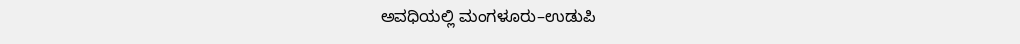ಅವಧಿಯಲ್ಲಿ ಮಂಗಳೂರು–ಉಡುಪಿ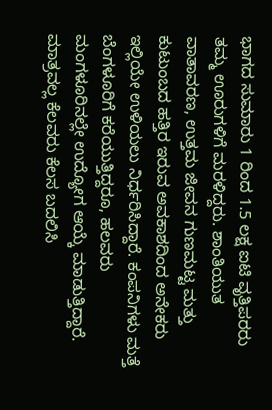ಭಾಗದ ಸುಮಾರು 1 ರಿಂದ 1.5 ಲಕ್ಷ ಐಟಿ ವೃತ್ತಿಪರರು ತಮ್ಮ ಊರುಗಳಿಗೆ ಮರಳಿದ್ದರು. ಶಾಂತಿಯುತ ವಾತಾವರಣ, ಉತ್ತಮ ಜೀವನ ಗುಣಮಟ್ಟ ಮತ್ತು ಕುಟುಂಬದ ಹತ್ತಿರ ಇರುವ ಅವಕಾಶದಿಂದ ಅನೇಕರು ಇಲ್ಲಿಯೇ ಉಳಿಯಲು ನಿರ್ಧರಿಸಿದ್ದಾರೆ. ಕಂಪನಿಗಳು ಮತ್ತೆ ಬೆಂಗಳೂರಿಗೆ ಕರೆಯುತ್ತಿದ್ದರೂ, ಹಲವರು ಮಂಗಳೂರಿನಲ್ಲೇ ಉದ್ಯೋಗ ಆಯ್ಕೆ ಮಾಡುತ್ತಿದ್ದಾರೆ. ಮಾತ್ರವಲ್ಲ ಕೆಲವರು ಕೆಲಸ ಬದಲಿಸಿ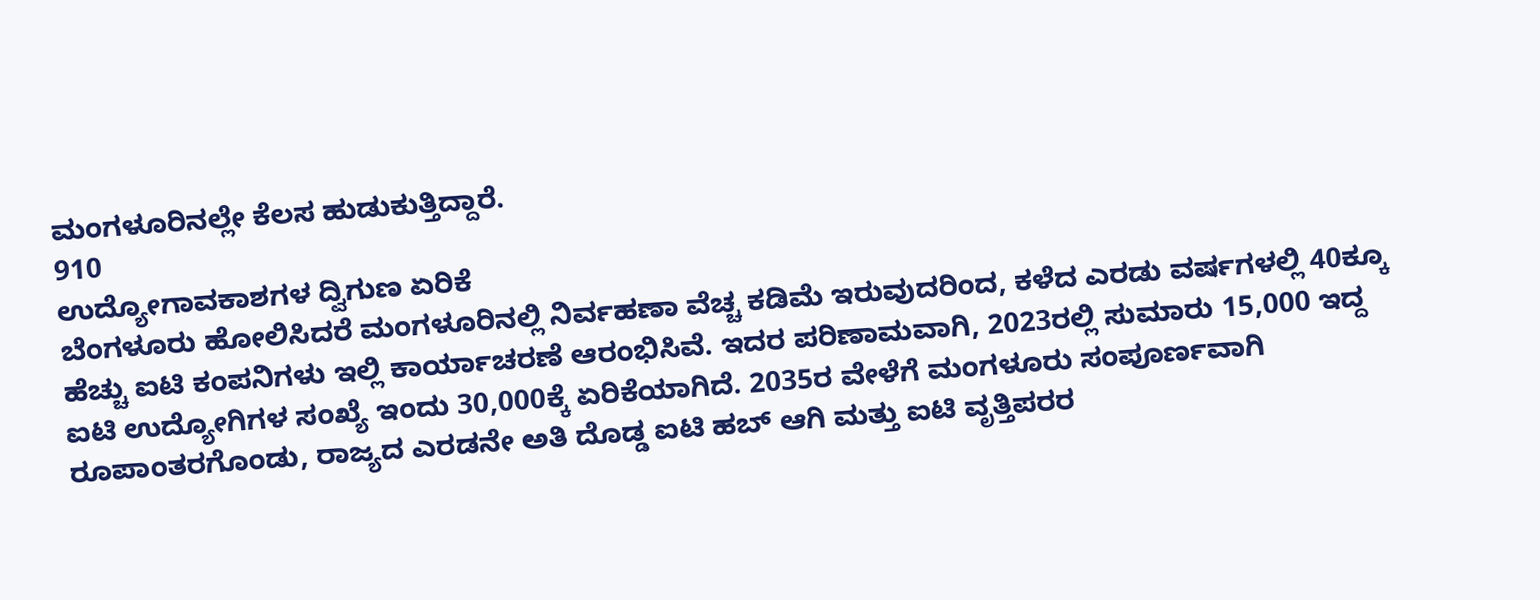ಮಂಗಳೂರಿನಲ್ಲೇ ಕೆಲಸ ಹುಡುಕುತ್ತಿದ್ದಾರೆ.
910
ಉದ್ಯೋಗಾವಕಾಶಗಳ ದ್ವಿಗುಣ ಏರಿಕೆ
ಬೆಂಗಳೂರು ಹೋಲಿಸಿದರೆ ಮಂಗಳೂರಿನಲ್ಲಿ ನಿರ್ವಹಣಾ ವೆಚ್ಚ ಕಡಿಮೆ ಇರುವುದರಿಂದ, ಕಳೆದ ಎರಡು ವರ್ಷಗಳಲ್ಲಿ 40ಕ್ಕೂ ಹೆಚ್ಚು ಐಟಿ ಕಂಪನಿಗಳು ಇಲ್ಲಿ ಕಾರ್ಯಾಚರಣೆ ಆರಂಭಿಸಿವೆ. ಇದರ ಪರಿಣಾಮವಾಗಿ, 2023ರಲ್ಲಿ ಸುಮಾರು 15,000 ಇದ್ದ ಐಟಿ ಉದ್ಯೋಗಿಗಳ ಸಂಖ್ಯೆ ಇಂದು 30,000ಕ್ಕೆ ಏರಿಕೆಯಾಗಿದೆ. 2035ರ ವೇಳೆಗೆ ಮಂಗಳೂರು ಸಂಪೂರ್ಣವಾಗಿ ರೂಪಾಂತರಗೊಂಡು, ರಾಜ್ಯದ ಎರಡನೇ ಅತಿ ದೊಡ್ಡ ಐಟಿ ಹಬ್ ಆಗಿ ಮತ್ತು ಐಟಿ ವೃತ್ತಿಪರರ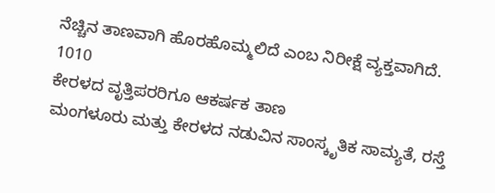ನೆಚ್ಚಿನ ತಾಣವಾಗಿ ಹೊರಹೊಮ್ಮಲಿದೆ ಎಂಬ ನಿರೀಕ್ಷೆ ವ್ಯಕ್ತವಾಗಿದೆ.
1010
ಕೇರಳದ ವೃತ್ತಿಪರರಿಗೂ ಆಕರ್ಷಕ ತಾಣ
ಮಂಗಳೂರು ಮತ್ತು ಕೇರಳದ ನಡುವಿನ ಸಾಂಸ್ಕೃತಿಕ ಸಾಮ್ಯತೆ, ರಸ್ತೆ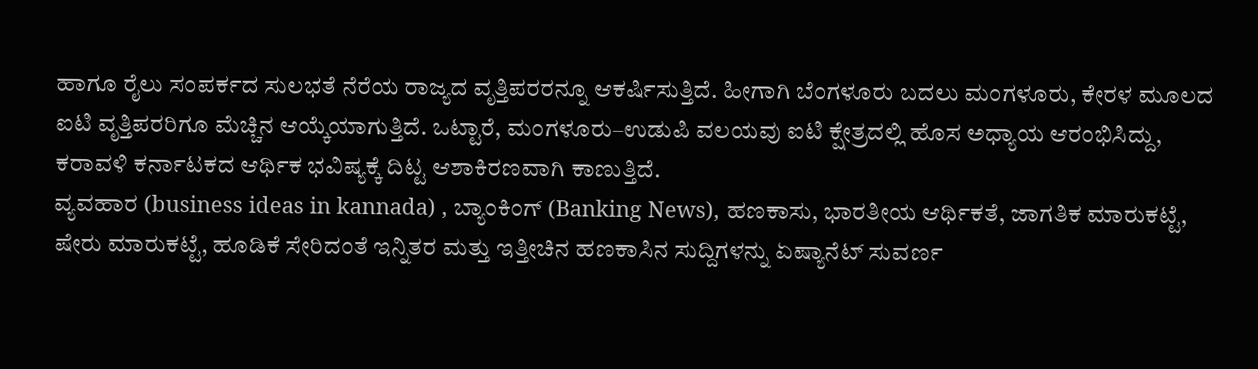ಹಾಗೂ ರೈಲು ಸಂಪರ್ಕದ ಸುಲಭತೆ ನೆರೆಯ ರಾಜ್ಯದ ವೃತ್ತಿಪರರನ್ನೂ ಆಕರ್ಷಿಸುತ್ತಿದೆ. ಹೀಗಾಗಿ ಬೆಂಗಳೂರು ಬದಲು ಮಂಗಳೂರು, ಕೇರಳ ಮೂಲದ ಐಟಿ ವೃತ್ತಿಪರರಿಗೂ ಮೆಚ್ಚಿನ ಆಯ್ಕೆಯಾಗುತ್ತಿದೆ. ಒಟ್ಟಾರೆ, ಮಂಗಳೂರು–ಉಡುಪಿ ವಲಯವು ಐಟಿ ಕ್ಷೇತ್ರದಲ್ಲಿ ಹೊಸ ಅಧ್ಯಾಯ ಆರಂಭಿಸಿದ್ದು, ಕರಾವಳಿ ಕರ್ನಾಟಕದ ಆರ್ಥಿಕ ಭವಿಷ್ಯಕ್ಕೆ ದಿಟ್ಟ ಆಶಾಕಿರಣವಾಗಿ ಕಾಣುತ್ತಿದೆ.
ವ್ಯವಹಾರ (business ideas in kannada) , ಬ್ಯಾಂಕಿಂಗ್ (Banking News), ಹಣಕಾಸು, ಭಾರತೀಯ ಆರ್ಥಿಕತೆ, ಜಾಗತಿಕ ಮಾರುಕಟ್ಟೆ, ಷೇರು ಮಾರುಕಟ್ಟೆ, ಹೂಡಿಕೆ ಸೇರಿದಂತೆ ಇನ್ನಿತರ ಮತ್ತು ಇತ್ತೀಚಿನ ಹಣಕಾಸಿನ ಸುದ್ದಿಗಳನ್ನು ಏಷ್ಯಾನೆಟ್ ಸುವರ್ಣ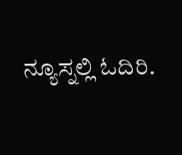ನ್ಯೂಸ್ನಲ್ಲಿ ಓದಿರಿ.